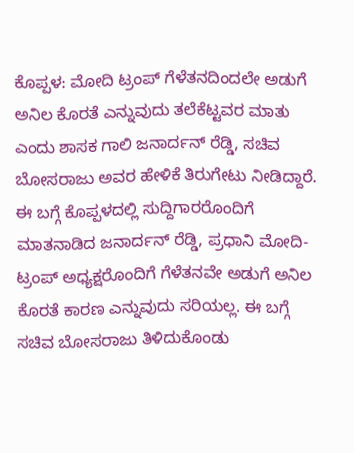ಕೊಪ್ಪಳ: ಮೋದಿ ಟ್ರಂಪ್ ಗೆಳೆತನದಿಂದಲೇ ಅಡುಗೆ ಅನಿಲ ಕೊರತೆ ಎನ್ನುವುದು ತಲೆಕೆಟ್ಟವರ ಮಾತು ಎಂದು ಶಾಸಕ ಗಾಲಿ ಜನಾರ್ದನ್ ರೆಡ್ಡಿ, ಸಚಿವ ಬೋಸರಾಜು ಅವರ ಹೇಳಿಕೆ ತಿರುಗೇಟು ನೀಡಿದ್ದಾರೆ.
ಈ ಬಗ್ಗೆ ಕೊಪ್ಪಳದಲ್ಲಿ ಸುದ್ದಿಗಾರರೊಂದಿಗೆ ಮಾತನಾಡಿದ ಜನಾರ್ದನ್ ರೆಡ್ಡಿ, ಪ್ರಧಾನಿ ಮೋದಿ- ಟ್ರಂಪ್ ಅಧ್ಯಕ್ಷರೊಂದಿಗೆ ಗೆಳೆತನವೇ ಅಡುಗೆ ಅನಿಲ ಕೊರತೆ ಕಾರಣ ಎನ್ನುವುದು ಸರಿಯಲ್ಲ. ಈ ಬಗ್ಗೆ ಸಚಿವ ಬೋಸರಾಜು ತಿಳಿದುಕೊಂಡು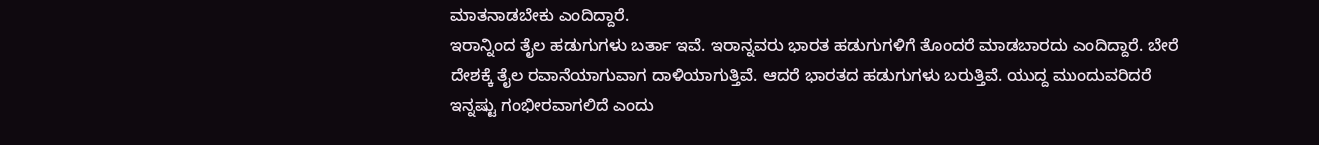ಮಾತನಾಡಬೇಕು ಎಂದಿದ್ದಾರೆ.
ಇರಾನ್ನಿಂದ ತೈಲ ಹಡುಗುಗಳು ಬರ್ತಾ ಇವೆ. ಇರಾನ್ನವರು ಭಾರತ ಹಡುಗುಗಳಿಗೆ ತೊಂದರೆ ಮಾಡಬಾರದು ಎಂದಿದ್ದಾರೆ. ಬೇರೆ ದೇಶಕ್ಕೆ ತೈಲ ರವಾನೆಯಾಗುವಾಗ ದಾಳಿಯಾಗುತ್ತಿವೆ. ಆದರೆ ಭಾರತದ ಹಡುಗುಗಳು ಬರುತ್ತಿವೆ. ಯುದ್ದ ಮುಂದುವರಿದರೆ ಇನ್ನಷ್ಟು ಗಂಭೀರವಾಗಲಿದೆ ಎಂದು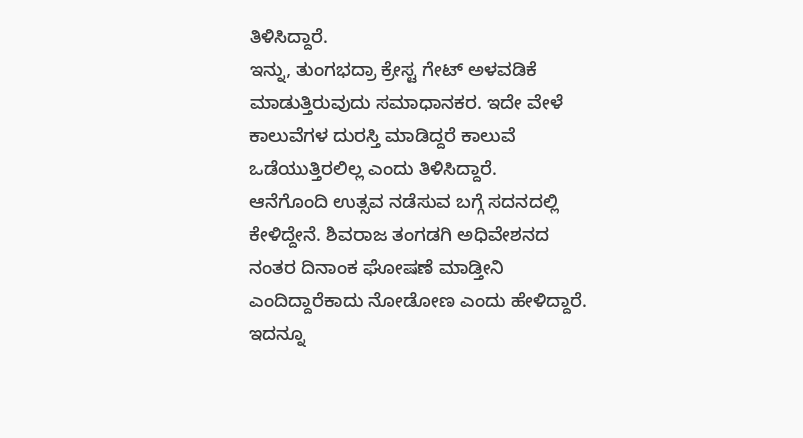ತಿಳಿಸಿದ್ದಾರೆ.
ಇನ್ನು, ತುಂಗಭದ್ರಾ ಕ್ರೇಸ್ಟ ಗೇಟ್ ಅಳವಡಿಕೆ ಮಾಡುತ್ತಿರುವುದು ಸಮಾಧಾನಕರ. ಇದೇ ವೇಳೆ ಕಾಲುವೆಗಳ ದುರಸ್ತಿ ಮಾಡಿದ್ದರೆ ಕಾಲುವೆ ಒಡೆಯುತ್ತಿರಲಿಲ್ಲ ಎಂದು ತಿಳಿಸಿದ್ದಾರೆ.
ಆನೆಗೊಂದಿ ಉತ್ಸವ ನಡೆಸುವ ಬಗ್ಗೆ ಸದನದಲ್ಲಿ ಕೇಳಿದ್ದೇನೆ. ಶಿವರಾಜ ತಂಗಡಗಿ ಅಧಿವೇಶನದ ನಂತರ ದಿನಾಂಕ ಘೋಷಣೆ ಮಾಡ್ತೀನಿ ಎಂದಿದ್ದಾರೆಕಾದು ನೋಡೋಣ ಎಂದು ಹೇಳಿದ್ದಾರೆ.
ಇದನ್ನೂ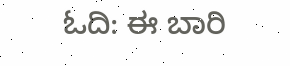ಓದಿ: ಈ ಬಾರಿ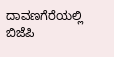ದಾವಣಗೆರೆಯಲ್ಲಿ ಬಿಜೆಪಿ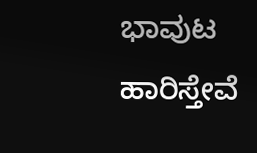ಭಾವುಟ ಹಾರಿಸ್ತೇವೆ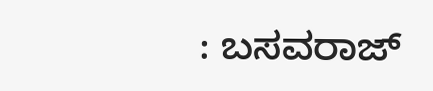: ಬಸವರಾಜ್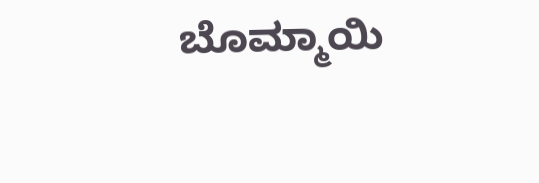ಬೊಮ್ಮಾಯಿ